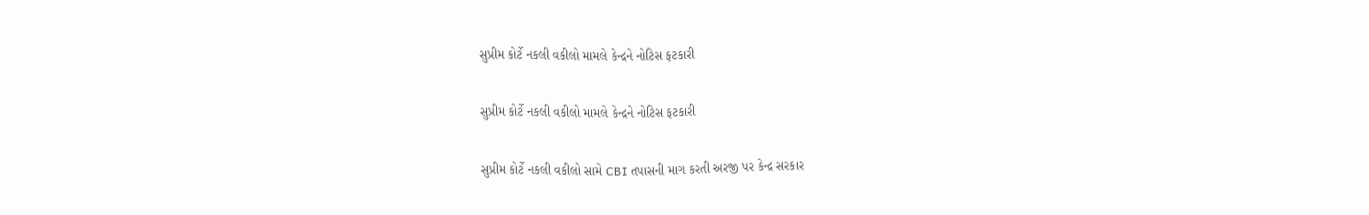સુપ્રીમ કોર્ટે નકલી વકીલો મામલે કેન્દ્રને નોટિસ ફટકારી

સુપ્રીમ કોર્ટે નકલી વકીલો મામલે કેન્દ્રને નોટિસ ફટકારી

સુપ્રીમ કોર્ટે નકલી વકીલો સામે CBI તપાસની માગ કરતી અરજી પર કેન્દ્ર સરકાર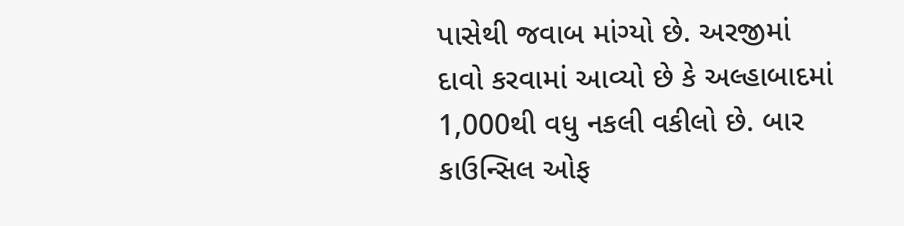પાસેથી જવાબ માંગ્યો છે. અરજીમાં દાવો કરવામાં આવ્યો છે કે અલ્હાબાદમાં 1,000થી વધુ નકલી વકીલો છે. બાર કાઉન્સિલ ઓફ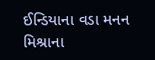ઈન્ડિયાના વડા મનન મિશ્રાના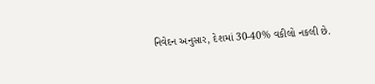નિવેદન અનુસાર, દેશમાં 30-40% વકીલો નકલી છે.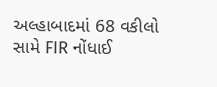અલ્હાબાદમાં 68 વકીલો સામે FIR નોંધાઈ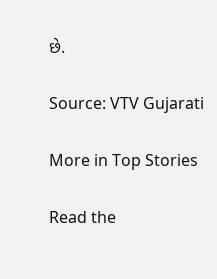છે.

Source: VTV Gujarati

More in Top Stories

Read the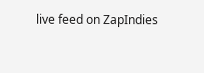live feed on ZapIndies